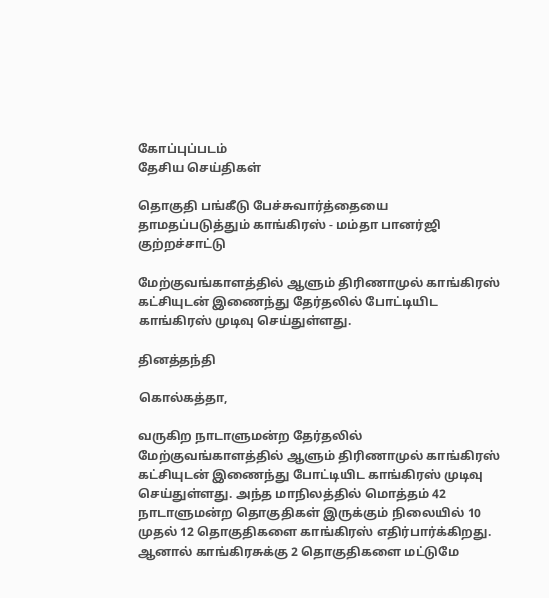கோப்புப்படம்
தேசிய செய்திகள்

தொகுதி பங்கீடு பேச்சுவார்த்தையை தாமதப்படுத்தும் காங்கிரஸ் - மம்தா பானர்ஜி குற்றச்சாட்டு

மேற்குவங்காளத்தில் ஆளும் திரிணாமுல் காங்கிரஸ் கட்சியுடன் இணைந்து தேர்தலில் போட்டியிட காங்கிரஸ் முடிவு செய்துள்ளது.

தினத்தந்தி

கொல்கத்தா,

வருகிற நாடாளுமன்ற தேர்தலில் மேற்குவங்காளத்தில் ஆளும் திரிணாமுல் காங்கிரஸ் கட்சியுடன் இணைந்து போட்டியிட காங்கிரஸ் முடிவு செய்துள்ளது. அந்த மாநிலத்தில் மொத்தம் 42 நாடாளுமன்ற தொகுதிகள் இருக்கும் நிலையில் 10 முதல் 12 தொகுதிகளை காங்கிரஸ் எதிர்பார்க்கிறது. ஆனால் காங்கிரசுக்கு 2 தொகுதிகளை மட்டுமே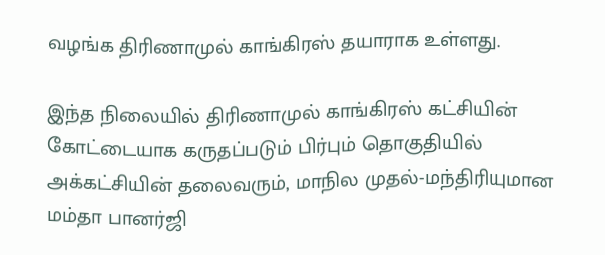வழங்க திரிணாமுல் காங்கிரஸ் தயாராக உள்ளது.

இந்த நிலையில் திரிணாமுல் காங்கிரஸ் கட்சியின் கோட்டையாக கருதப்படும் பிர்பும் தொகுதியில் அக்கட்சியின் தலைவரும், மாநில முதல்-மந்திரியுமான மம்தா பானர்ஜி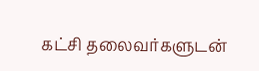கட்சி தலைவர்களுடன்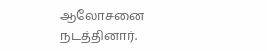ஆலோசனை நடத்தினார்.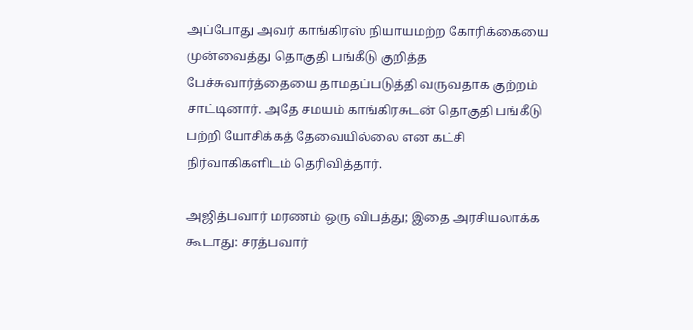அப்போது அவர் காங்கிரஸ் நியாயமற்ற கோரிக்கையை முன்வைத்து தொகுதி பங்கீடு குறித்த பேச்சுவார்த்தையை தாமதப்படுத்தி வருவதாக குற்றம் சாட்டினார். அதே சமயம் காங்கிரசுடன் தொகுதி பங்கீடு பற்றி யோசிக்கத் தேவையில்லை என கட்சி நிர்வாகிகளிடம் தெரிவித்தார்.

அஜித்பவார் மரணம் ஒரு விபத்து; இதை அரசியலாக்க கூடாது: சரத்பவார்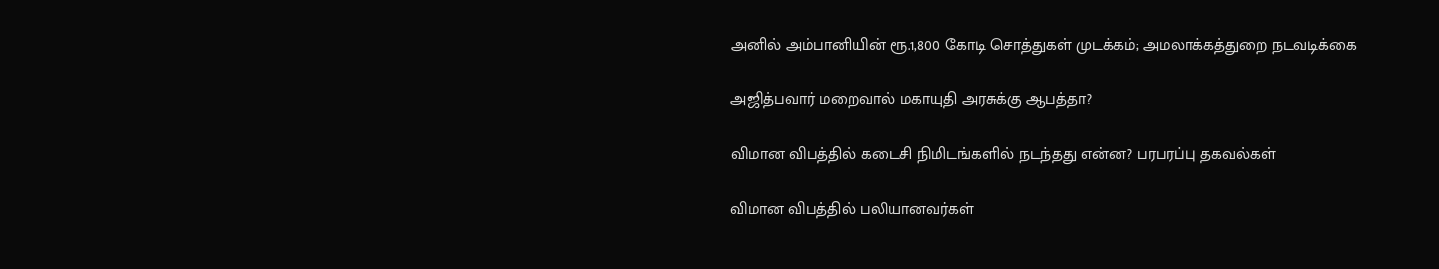அனில் அம்பானியின் ரூ.1,800 கோடி சொத்துகள் முடக்கம்; அமலாக்கத்துறை நடவடிக்கை

அஜித்பவார் மறைவால் மகாயுதி அரசுக்கு ஆபத்தா?

விமான விபத்தில் கடைசி நிமிடங்களில் நடந்தது என்ன? பரபரப்பு தகவல்கள்

விமான விபத்தில் பலியானவர்கள்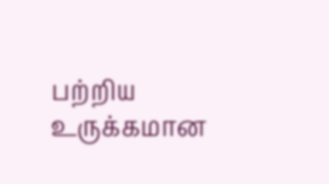பற்றிய உருக்கமான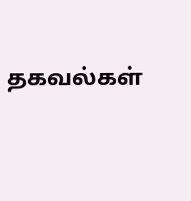தகவல்கள்